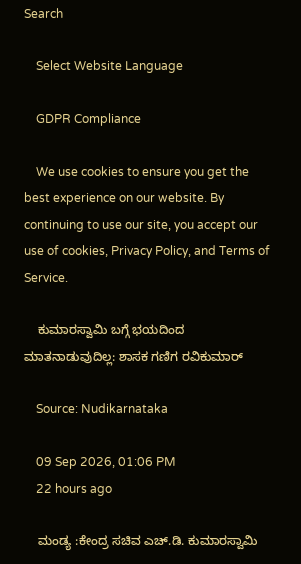Search

    Select Website Language

    GDPR Compliance

    We use cookies to ensure you get the best experience on our website. By continuing to use our site, you accept our use of cookies, Privacy Policy, and Terms of Service.

    ಕುಮಾರಸ್ವಾಮಿ ಬಗ್ಗೆ ಭಯದಿಂದ ಮಾತನಾಡುವುದಿಲ್ಲ: ಶಾಸಕ ಗಣಿಗ ರವಿಕುಮಾರ್

    Source: Nudikarnataka

    09 Sep 2026, 01:06 PM
    22 hours ago

    ಮಂಡ್ಯ :ಕೇಂದ್ರ ಸಚಿವ ಎಚ್‌.ಡಿ. ಕುಮಾರಸ್ವಾಮಿ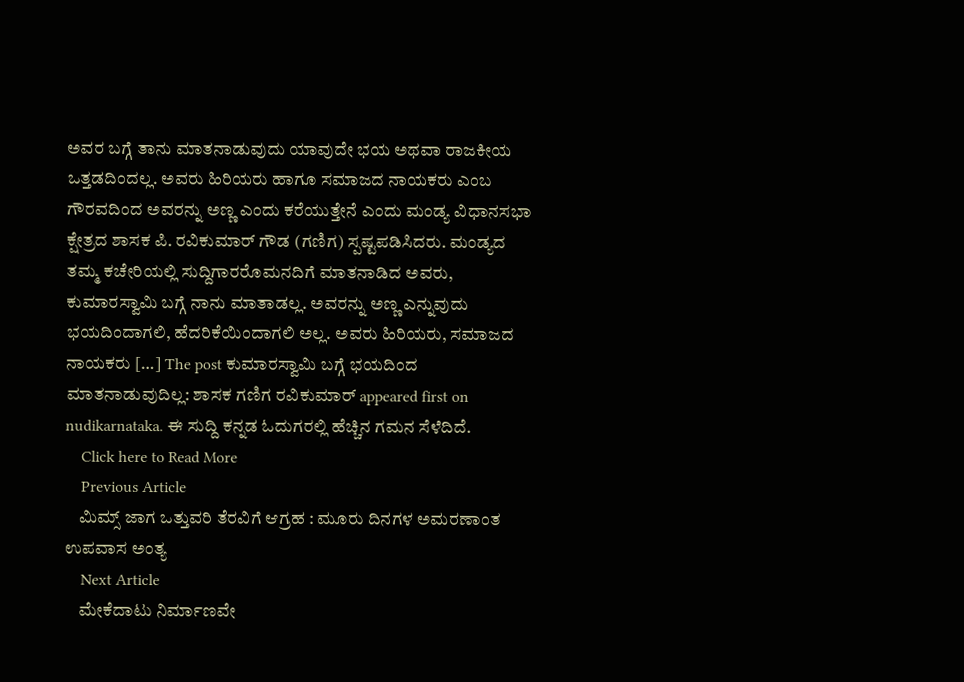ಅವರ ಬಗ್ಗೆ ತಾನು ಮಾತನಾಡುವುದು ಯಾವುದೇ ಭಯ ಅಥವಾ ರಾಜಕೀಯ ಒತ್ತಡದಿಂದಲ್ಲ. ಅವರು ಹಿರಿಯರು ಹಾಗೂ ಸಮಾಜದ ನಾಯಕರು ಎಂಬ ಗೌರವದಿಂದ ಅವರನ್ನು ಅಣ್ಣ ಎಂದು ಕರೆಯುತ್ತೇನೆ ಎಂದು ಮಂಡ್ಯ ವಿಧಾನಸಭಾ ಕ್ಷೇತ್ರದ ಶಾಸಕ ಪಿ. ರವಿಕುಮಾರ್ ಗೌಡ (ಗಣಿಗ) ಸ್ಪಷ್ಟಪಡಿಸಿದರು. ಮಂಡ್ಯದ ತಮ್ಮ ಕಚೇರಿಯಲ್ಲಿ ಸುದ್ದಿಗಾರರೊಮನದಿಗೆ ಮಾತನಾಡಿದ ಅವರು, ಕುಮಾರಸ್ವಾಮಿ ಬಗ್ಗೆ ನಾನು ಮಾತಾಡಲ್ಲ. ಅವರನ್ನು ಅಣ್ಣ ಎನ್ನುವುದು ಭಯದಿಂದಾಗಲಿ, ಹೆದರಿಕೆಯಿಂದಾಗಲಿ ಅಲ್ಲ. ಅವರು ಹಿರಿಯರು, ಸಮಾಜದ ನಾಯಕರು […] The post ಕುಮಾರಸ್ವಾಮಿ ಬಗ್ಗೆ ಭಯದಿಂದ ಮಾತನಾಡುವುದಿಲ್ಲ: ಶಾಸಕ ಗಣಿಗ ರವಿಕುಮಾರ್ appeared first on nudikarnataka. ಈ ಸುದ್ದಿ ಕನ್ನಡ ಓದುಗರಲ್ಲಿ ಹೆಚ್ಚಿನ ಗಮನ ಸೆಳೆದಿದೆ.
    Click here to Read More
    Previous Article
    ಮಿಮ್ಸ್ ಜಾಗ ಒತ್ತುವರಿ ತೆರವಿಗೆ ಆಗ್ರಹ : ಮೂರು ದಿನಗಳ ಅಮರಣಾಂತ ಉಪವಾಸ ಅಂತ್ಯ
    Next Article
    ಮೇಕೆದಾಟು ನಿರ್ಮಾಣವೇ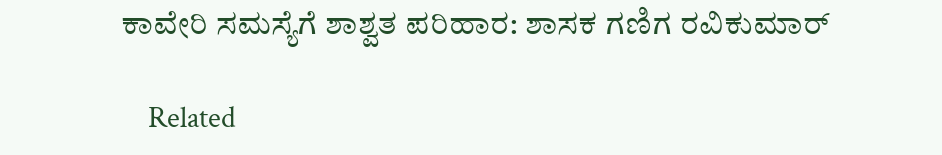ಕಾವೇರಿ ಸಮಸ್ಯೆಗೆ ಶಾಶ್ವತ ಪರಿಹಾರ: ಶಾಸಕ ಗಣಿಗ ರವಿಕುಮಾರ್

    Related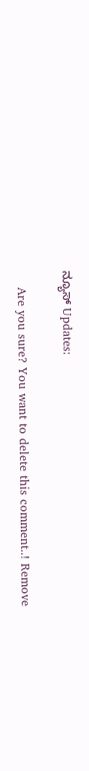ನ್ಯೂಸ್ Updates:

    Are you sure? You want to delete this comment..! Remove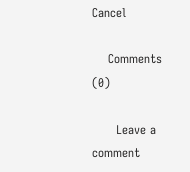Cancel

    Comments (0)

      Leave a comment